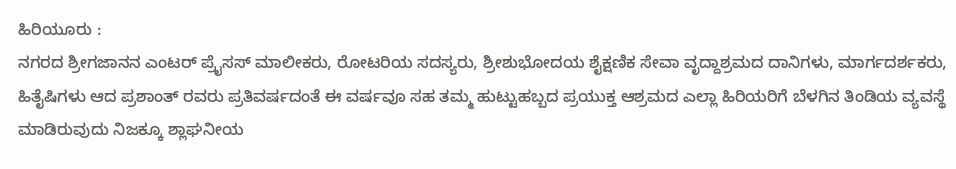ಹಿರಿಯೂರು :
ನಗರದ ಶ್ರೀಗಜಾನನ ಎಂಟರ್ ಪ್ರೈಸಸ್ ಮಾಲೀಕರು, ರೋಟರಿಯ ಸದಸ್ಯರು, ಶ್ರೀಶುಭೋದಯ ಶೈಕ್ಷಣಿಕ ಸೇವಾ ವೃದ್ದಾಶ್ರಮದ ದಾನಿಗಳು, ಮಾರ್ಗದರ್ಶಕರು, ಹಿತೈಷಿಗಳು ಆದ ಪ್ರಶಾಂತ್ ರವರು ಪ್ರತಿವರ್ಷದಂತೆ ಈ ವರ್ಷವೂ ಸಹ ತಮ್ಮ ಹುಟ್ಟುಹಬ್ಬದ ಪ್ರಯುಕ್ತ ಆಶ್ರಮದ ಎಲ್ಲಾ ಹಿರಿಯರಿಗೆ ಬೆಳಗಿನ ತಿಂಡಿಯ ವ್ಯವಸ್ಥೆ ಮಾಡಿರುವುದು ನಿಜಕ್ಕೂ ಶ್ಲಾಘನೀಯ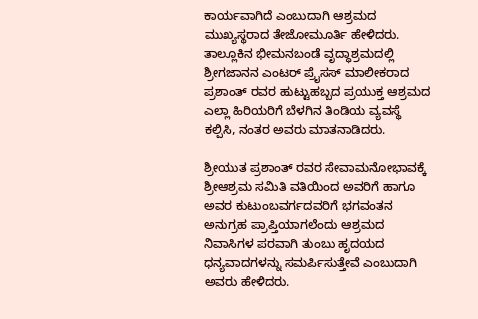ಕಾರ್ಯವಾಗಿದೆ ಎಂಬುದಾಗಿ ಆಶ್ರಮದ ಮುಖ್ಯಸ್ಥರಾದ ತೇಜೋಮೂರ್ತಿ ಹೇಳಿದರು.
ತಾಲ್ಲೂಕಿನ ಭೀಮನಬಂಡೆ ವೃದ್ಧಾಶ್ರಮದಲ್ಲಿ ಶ್ರೀಗಜಾನನ ಎಂಟರ್ ಪ್ರೈಸಸ್ ಮಾಲೀಕರಾದ ಪ್ರಶಾಂತ್ ರವರ ಹುಟ್ಟುಹಬ್ಬದ ಪ್ರಯುಕ್ತ ಆಶ್ರಮದ ಎಲ್ಲಾ ಹಿರಿಯರಿಗೆ ಬೆಳಗಿನ ತಿಂಡಿಯ ವ್ಯವಸ್ಥೆ ಕಲ್ಪಿಸಿ, ನಂತರ ಅವರು ಮಾತನಾಡಿದರು.

ಶ್ರೀಯುತ ಪ್ರಶಾಂತ್ ರವರ ಸೇವಾಮನೋಭಾವಕ್ಕೆ ಶ್ರೀಆಶ್ರಮ ಸಮಿತಿ ವತಿಯಿಂದ ಅವರಿಗೆ ಹಾಗೂ ಅವರ ಕುಟುಂಬವರ್ಗದವರಿಗೆ ಭಗವಂತನ ಅನುಗ್ರಹ ಪ್ರಾಪ್ತಿಯಾಗಲೆಂದು ಆಶ್ರಮದ ನಿವಾಸಿಗಳ ಪರವಾಗಿ ತುಂಬು ಹೃದಯದ ಧನ್ಯವಾದಗಳನ್ನು ಸಮರ್ಪಿಸುತ್ತೇವೆ ಎಂಬುದಾಗಿ ಅವರು ಹೇಳಿದರು.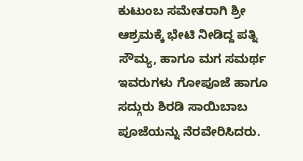ಕುಟುಂಬ ಸಮೇತರಾಗಿ ಶ್ರೀ ಆಶ್ರಮಕ್ಕೆ ಭೇಟಿ ನೀಡಿದ್ದ ಪತ್ನಿ ಸೌಮ್ಯ, ಹಾಗೂ ಮಗ ಸಮರ್ಥ ಇವರುಗಳು ಗೋಪೂಜೆ ಹಾಗೂ ಸದ್ಗುರು ಶಿರಡಿ ಸಾಯಿಬಾಬ ಪೂಜೆಯನ್ನು ನೆರವೇರಿಸಿದರು.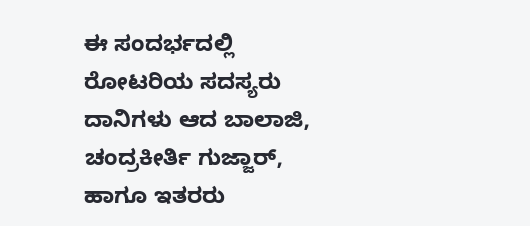ಈ ಸಂದರ್ಭದಲ್ಲಿ ರೋಟರಿಯ ಸದಸ್ಯರು ದಾನಿಗಳು ಆದ ಬಾಲಾಜಿ, ಚಂದ್ರಕೀರ್ತಿ ಗುಜ್ಜಾರ್, ಹಾಗೂ ಇತರರು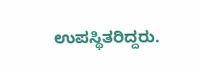ಉಪಸ್ಥಿತರಿದ್ದರು.